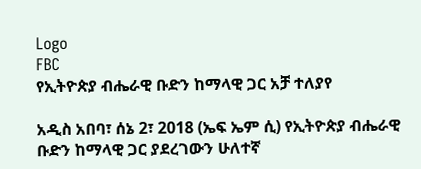Logo
FBC
የኢትዮጵያ ብሔራዊ ቡድን ከማላዊ ጋር አቻ ተለያየ

አዲስ አበባ፣ ሰኔ 2፣ 2018 (ኤፍ ኤም ሲ) የኢትዮጵያ ብሔራዊ ቡድን ከማላዊ ጋር ያደረገውን ሁለተኛ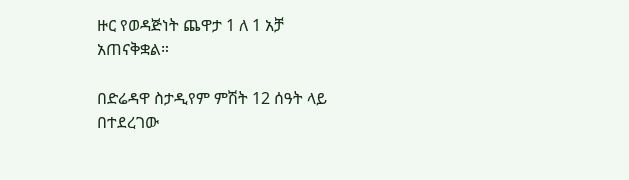ዙር የወዳጅነት ጨዋታ 1 ለ 1 አቻ አጠናቅቋል።

በድሬዳዋ ስታዲየም ምሽት 12 ሰዓት ላይ በተደረገው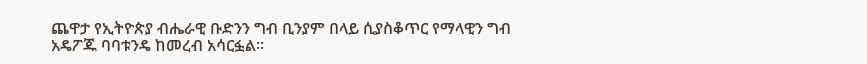ጨዋታ የኢትዮጵያ ብሔራዊ ቡድንን ግብ ቢንያም በላይ ሲያስቆጥር የማላዊን ግብ አዴፖጁ ባባቱንዴ ከመረብ አሳርፏል፡፡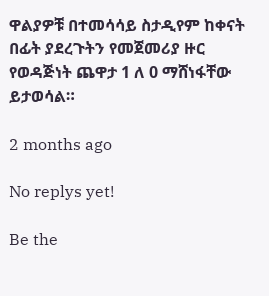ዋልያዎቹ በተመሳሳይ ስታዲየም ከቀናት በፊት ያደረጉትን የመጀመሪያ ዙር የወዳጅነት ጨዋታ 1 ለ 0 ማሸነፋቸው ይታወሳል።

2 months ago

No replys yet!

Be the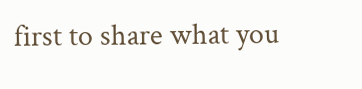first to share what you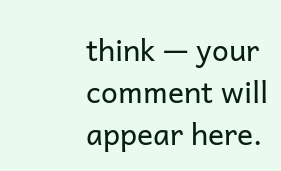think — your comment will appear here.